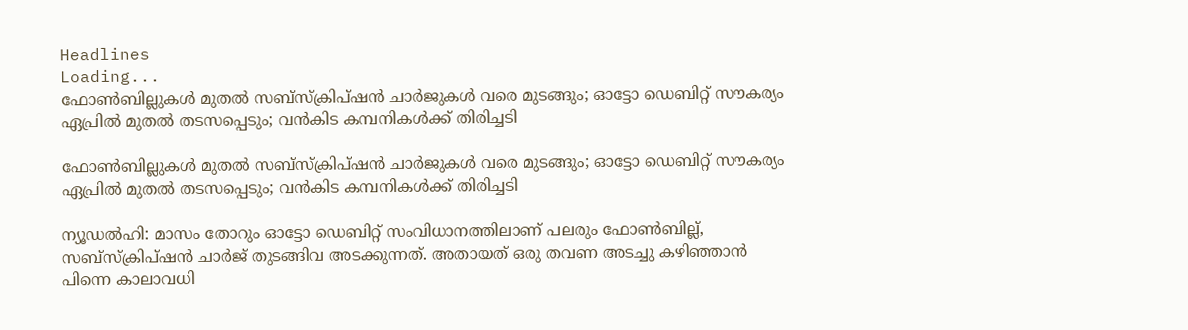Headlines
Loading...
ഫോണ്‍ബില്ലുകള്‍ മുതല്‍ സബ്‌സ്‌ക്രിപ്ഷന്‍ ചാര്‍ജുകള്‍ വരെ മുടങ്ങും; ഓട്ടോ ഡെബിറ്റ് സൗകര്യം ഏപ്രില്‍ മുതല്‍ തടസപ്പെടും; വന്‍കിട കമ്പനികള്‍ക്ക് തിരിച്ചടി

ഫോണ്‍ബില്ലുകള്‍ മുതല്‍ സബ്‌സ്‌ക്രിപ്ഷന്‍ ചാര്‍ജുകള്‍ വരെ മുടങ്ങും; ഓട്ടോ ഡെബിറ്റ് സൗകര്യം ഏപ്രില്‍ മുതല്‍ തടസപ്പെടും; വന്‍കിട കമ്പനികള്‍ക്ക് തിരിച്ചടി

ന്യൂഡല്‍ഹി: മാസം തോറും ഓട്ടോ ഡെബിറ്റ് സംവിധാനത്തിലാണ് പലരും ഫോണ്‍ബില്ല്, സബ്‌സ്‌ക്രിപ്ഷന്‍ ചാര്‍ജ് തുടങ്ങിവ അടക്കുന്നത്. അതായത് ഒരു തവണ അടച്ചു കഴിഞ്ഞാന്‍ പിന്നെ കാലാവധി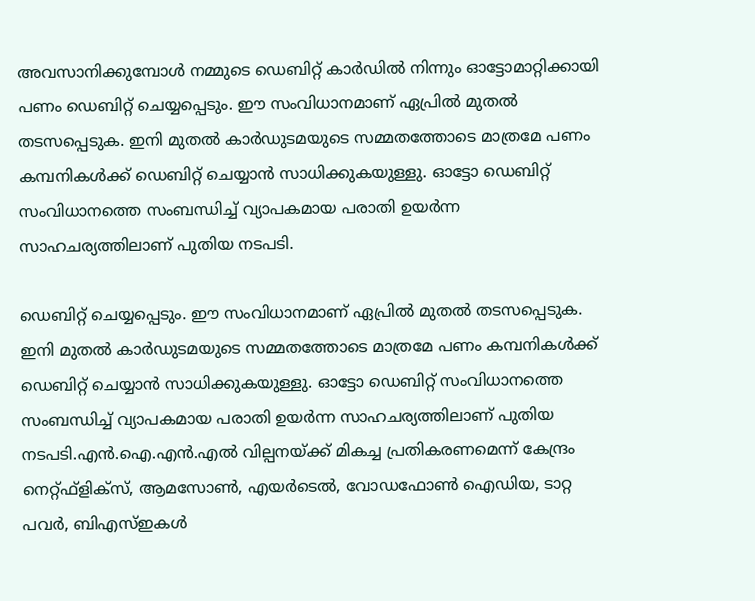അവസാനിക്കുമ്പോള്‍ നമ്മുടെ ഡെബിറ്റ് കാര്‍ഡില്‍ നിന്നും ഓട്ടോമാറ്റിക്കായി പണം ഡെബിറ്റ് ചെയ്യപ്പെടും. ഈ സംവിധാനമാണ് ഏപ്രില്‍ മുതല്‍ തടസപ്പെടുക. ഇനി മുതല്‍ കാര്‍ഡുടമയുടെ സമ്മതത്തോടെ മാത്രമേ പണം കമ്പനികള്‍ക്ക് ഡെബിറ്റ് ചെയ്യാന്‍ സാധിക്കുകയുള്ളു. ഓട്ടോ ഡെബിറ്റ് സംവിധാനത്തെ സംബന്ധിച്ച് വ്യാപകമായ പരാതി ഉയര്‍ന്ന സാഹചര്യത്തിലാണ് പുതിയ നടപടി.

ഡെബിറ്റ് ചെയ്യപ്പെടും. ഈ സംവിധാനമാണ് ഏപ്രില്‍ മുതല്‍ തടസപ്പെടുക. ഇനി മുതല്‍ കാര്‍ഡുടമയുടെ സമ്മതത്തോടെ മാത്രമേ പണം കമ്പനികള്‍ക്ക് ഡെബിറ്റ് ചെയ്യാന്‍ സാധിക്കുകയുള്ളു. ഓട്ടോ ഡെബിറ്റ് സംവിധാനത്തെ സംബന്ധിച്ച് വ്യാപകമായ പരാതി ഉയര്‍ന്ന സാഹചര്യത്തിലാണ് പുതിയ നടപടി.എൻ.ഐ.എൻ.എൽ വില്പനയ്ക്ക് മികച്ച പ്രതികരണമെന്ന് കേന്ദ്രം
നെറ്റ്ഫ്ളിക്‌സ്, ആമസോണ്‍, എയര്‍ടെല്‍, വോഡഫോണ്‍ ഐഡിയ, ടാറ്റ പവര്‍, ബിഎസ്ഇകള്‍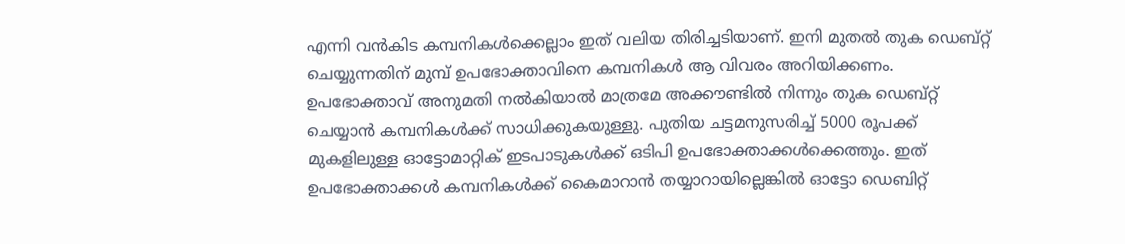എന്നി വന്‍കിട കമ്പനികള്‍ക്കെല്ലാം ഇത് വലിയ തിരിച്ചടിയാണ്. ഇനി മുതല്‍ തുക ഡെബ്റ്റ് ചെയ്യുന്നതിന് മുമ്പ് ഉപഭോക്താവിനെ കമ്പനികള്‍ ആ വിവരം അറിയിക്കണം. ഉപഭോക്താവ് അനുമതി നല്‍കിയാല്‍ മാത്രമേ അക്കൗണ്ടില്‍ നിന്നും തുക ഡെബ്റ്റ് ചെയ്യാന്‍ കമ്പനികള്‍ക്ക് സാധിക്കുകയുള്ളു. പുതിയ ചട്ടമനുസരിച്ച് 5000 രൂപക്ക് മുകളിലുള്ള ഓട്ടോമാറ്റിക് ഇടപാടുകള്‍ക്ക് ഒടിപി ഉപഭോക്താക്കള്‍ക്കെത്തും. ഇത് ഉപഭോക്താക്കള്‍ കമ്പനികള്‍ക്ക് കൈമാറാന്‍ തയ്യാറായില്ലെങ്കില്‍ ഓട്ടോ ഡെബിറ്റ്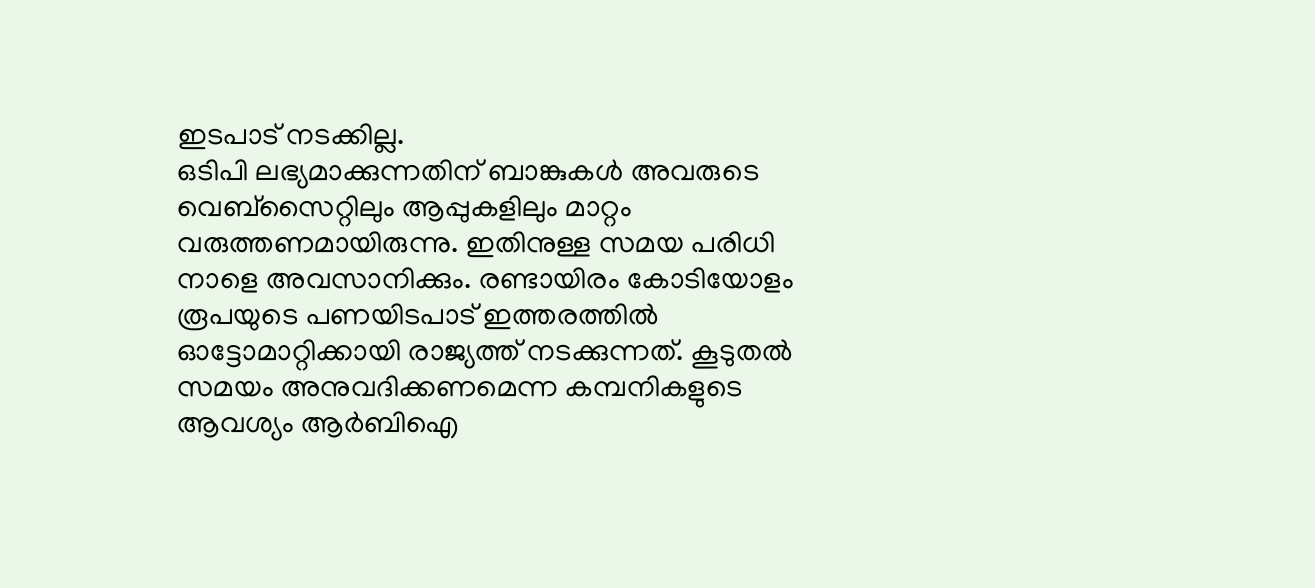ഇടപാട് നടക്കില്ല.
ഒടിപി ലഭ്യമാക്കുന്നതിന് ബാങ്കുകള്‍ അവരുടെ വെബ്‌സൈറ്റിലും ആപ്പുകളിലും മാറ്റം വരുത്തണമായിരുന്നു. ഇതിനുള്ള സമയ പരിധി നാളെ അവസാനിക്കും. രണ്ടായിരം കോടിയോളം രൂപയുടെ പണയിടപാട് ഇത്തരത്തില്‍ ഓട്ടോമാറ്റിക്കായി രാജ്യത്ത് നടക്കുന്നത്. കൂടുതല്‍ സമയം അനുവദിക്കണമെന്ന കമ്പനികളുടെ ആവശ്യം ആര്‍ബിഐ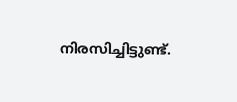നിരസിച്ചിട്ടുണ്ട്.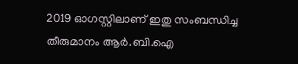2019 ഓഗസ്റ്റിലാണ് ഇതു സംബന്ധിച്ച തീരുമാനം ആര്‍.ബി.ഐ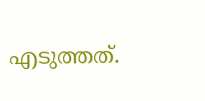എടുത്തത്.